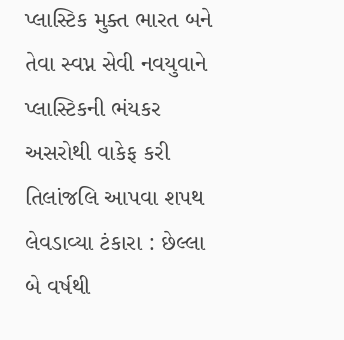પ્લાસ્ટિક મુક્ત ભારત બને તેવા સ્વપ્ન સેવી નવયુવાને પ્લાસ્ટિકની ભંયકર અસરોથી વાકેફ કરી તિલાંજલિ આપવા શપથ લેવડાવ્યા ટંકારા : છેલ્લા બે વર્ષથી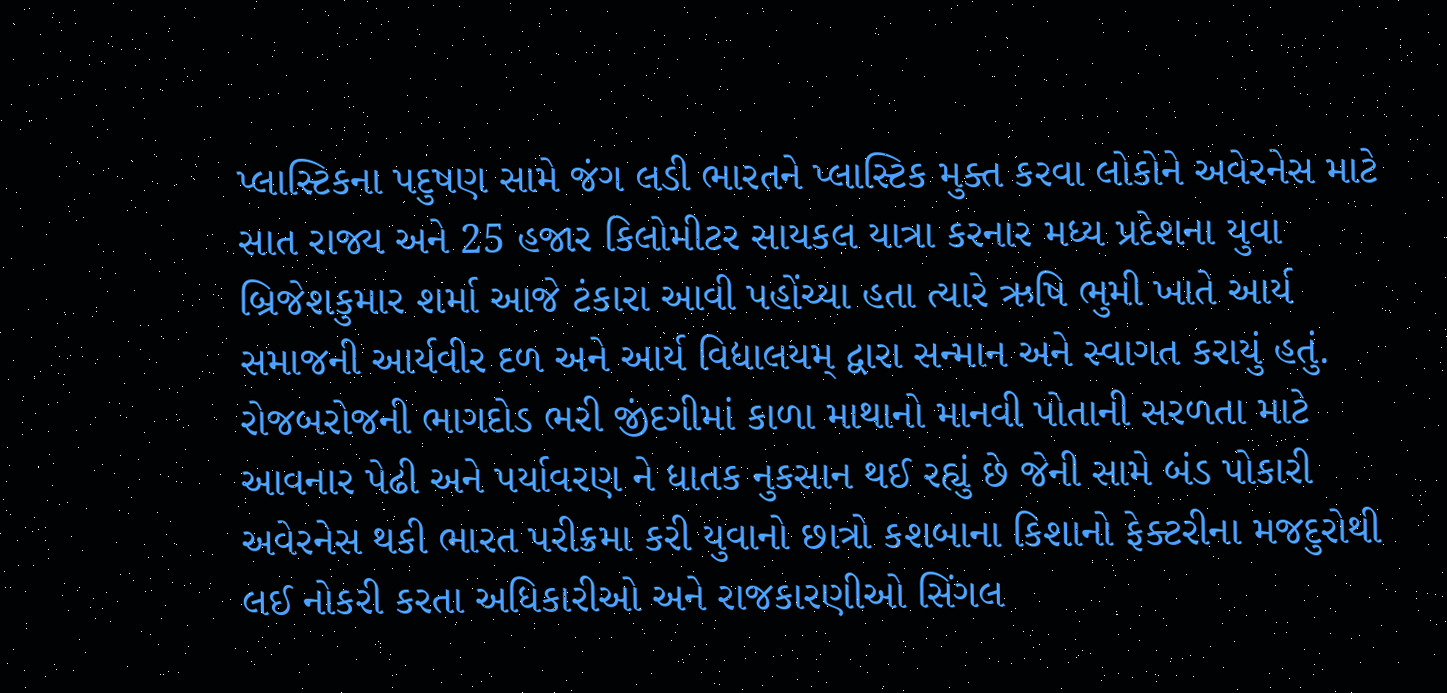પ્લાસ્ટિકના પદુષણ સામે જંગ લડી ભારતને પ્લાસ્ટિક મુક્ત કરવા લોકોને અવેરનેસ માટે સાત રાજ્ય અને 25 હજાર કિલોમીટર સાયકલ યાત્રા કરનાર મધ્ય પ્રદેશના યુવા બ્રિજેશકુમાર શર્મા આજે ટંકારા આવી પહોંચ્યા હતા ત્યારે ઋષિ ભુમી ખાતે આર્ય સમાજની આર્યવીર દળ અને આર્ય વિદ્યાલયમ્ દ્વારા સન્માન અને સ્વાગત કરાયું હતું. રોજબરોજની ભાગદોડ ભરી જીંદગીમાં કાળા માથાનો માનવી પોતાની સરળતા માટે આવનાર પેઢી અને પર્યાવરણ ને ધાતક નુકસાન થઈ રહ્યું છે જેની સામે બંડ પોકારી અવેરનેસ થકી ભારત પરીક્રમા કરી યુવાનો છાત્રો કશબાના કિશાનો ફેક્ટરીના મજદુરોથી લઈ નોકરી કરતા અધિકારીઓ અને રાજકારણીઓ સિંગલ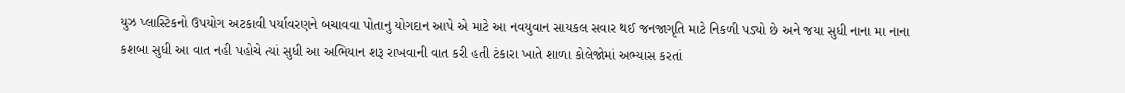યુઝ પ્લાસ્ટિકનો ઉપયોગ અટકાવી પર્યાવરણને બચાવવા પોતાનુ યોગદાન આપે એ માટે આ નવયુવાન સાયકલ સવાર થઈ જનજાગૃતિ માટે નિકળી પડ્યો છે અને જયા સુધી નાના મા નાના કશબા સુધી આ વાત નહી પહોચે ત્યાં સુધી આ અભિયાન શરૂ રાખવાની વાત કરી હતી ટંકારા ખાતે શાળા કોલેજોમાં અભ્યાસ કરતાં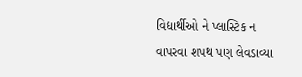વિદ્યાર્થીઓ ને પ્લાસ્ટિક ન વાપરવા શપથ પણ લેવડાવ્યા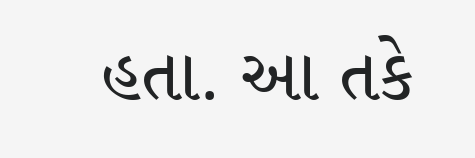હતા. આ તકે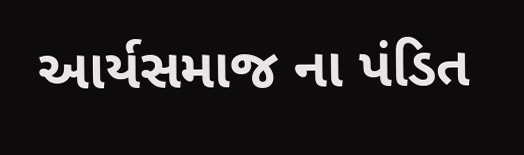આર્યસમાજ ના પંડિત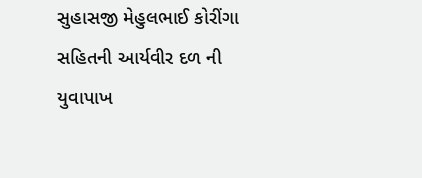સુહાસજી મેહુલભાઈ કોરીંગા સહિતની આર્યવીર દળ ની યુવાપાખ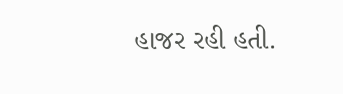હાજર રહી હતી.